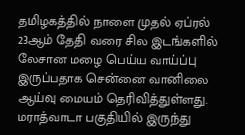தமிழகத்தில் நாளை முதல் ஏப்ரல் 23ஆம் தேதி வரை சில இடங்களில் லேசான மழை பெய்ய வாய்ப்பு இருப்பதாக சென்னை வானிலை ஆய்வு மையம் தெரிவித்துள்ளது. மராத்வாடா பகுதியில் இருந்து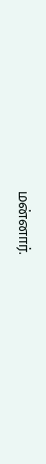மன்னார்.